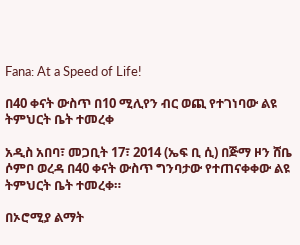Fana: At a Speed of Life!

በ40 ቀናት ውስጥ በ10 ሚሊየን ብር ወጪ የተገነባው ልዩ ትምህርት ቤት ተመረቀ

አዲስ አበባ፣ መጋቢት 17፣ 2014 (ኤፍ ቢ ሲ) በጅማ ዞን ሸቤ ሶምቦ ወረዳ በ40 ቀናት ውስጥ ግንባታው የተጠናቀቀው ልዩ ትምህርት ቤት ተመረቀ።

በኦሮሚያ ልማት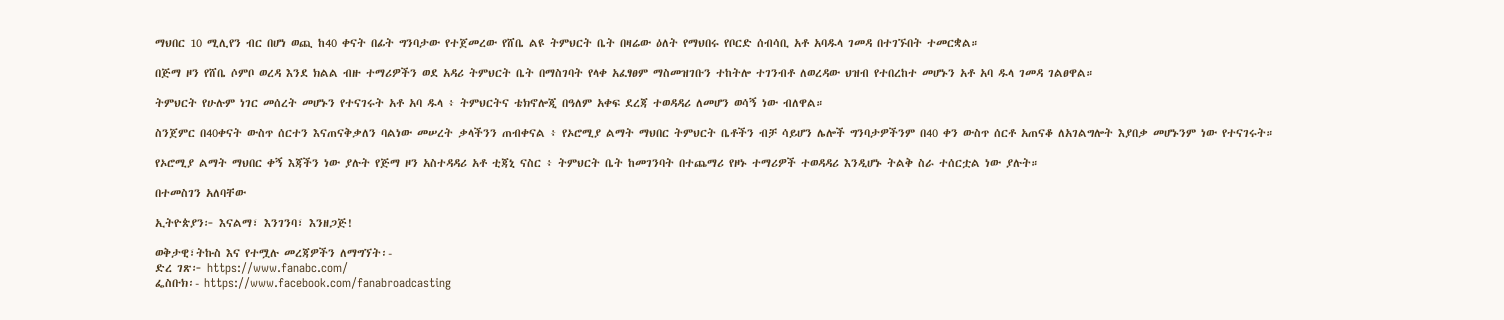ማህበር 10 ሚሊየን ብር በሆነ ወጪ ከ40 ቀናት በፊት ግንባታው የተጀመረው የሸቤ ልዩ ትምህርት ቤት በዛሬው ዕለት የማህበሩ የቦርድ ሰብሳቢ አቶ አባዱላ ገመዳ በተገኙበት ተመርቋል።

በጅማ ዞን የሸቤ ሶምቦ ወረዳ እንደ ክልል ብዙ ተማሪዎችን ወደ አዳሪ ትምህርት ቤት በማስገባት የላቀ አፈፃፀም ማስመዝገቡን ተከትሎ ተገንብቶ ለወረዳው ህዝብ የተበረከተ መሆኑን አቶ አባ ዱላ ገመዳ ገልፀዋል።

ትምህርት የሁሉም ነገር መሰረት መሆኑን የተናገሩት አቶ አባ ዱላ ፥ ትምህርትና ቴክኖሎጂ በዓለም አቀፍ ደረጃ ተወዳዳሪ ለመሆን ወሳኝ ነው ብለዋል።

ስንጀምር በ40ቀናት ውስጥ ሰርተን እናጠናቅቃለን ባልነው መሠረት ቃላችንን ጠብቀናል ፥ የኦሮሚያ ልማት ማህበር ትምህርት ቤቶችን ብቻ ሳይሆን ሌሎች ግንባታዎችንም በ40 ቀን ውስጥ ሰርቶ አጠናቆ ለአገልግሎት እያበቃ መሆኑንም ነው የተናገሩት።

የኦሮሚያ ልማት ማህበር ቀኝ እጃችን ነው ያሉት የጅማ ዞን አስተዳዳሪ አቶ ቲጃኒ ናስር ፥ ትምህርት ቤት ከመገንባት በተጨማሪ የዞኑ ተማሪዎች ተወዳዳሪ እንዲሆኑ ትልቅ ስራ ተሰርቷል ነው ያሉት።

በተመስገን አለባቸው

ኢትዮጵያን፦ እናልማ፣ እንገንባ፣ እንዘጋጅ!

ወቅታዊ፣ትኩስ እና የተሟሉ መረጃዎችን ለማግኘት፡-
ድረ ገጽ፦ https://www.fanabc.com/
ፌስቡክ፡- https://www.facebook.com/fanabroadcasting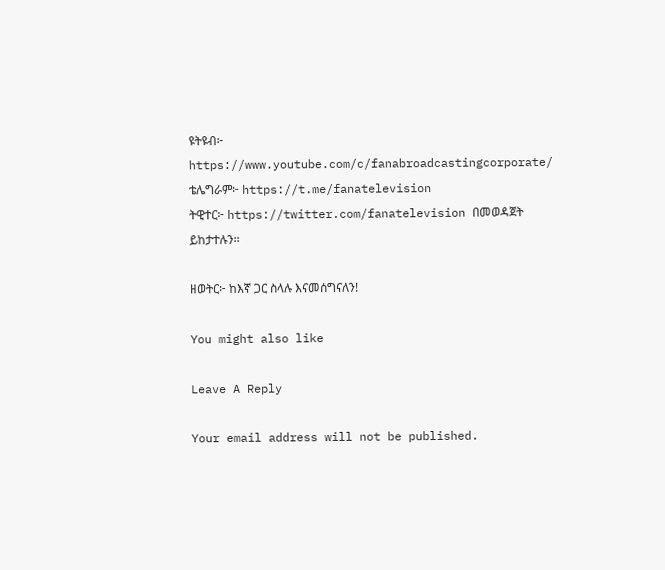ዩትዩብ፦ https://www.youtube.com/c/fanabroadcastingcorporate/
ቴሌግራም፦ https://t.me/fanatelevision
ትዊተር፦ https://twitter.com/fanatelevision በመወዳጀት ይከታተሉን፡፡

ዘወትር፦ ከእኛ ጋር ስላሉ እናመሰግናለን!

You might also like

Leave A Reply

Your email address will not be published.